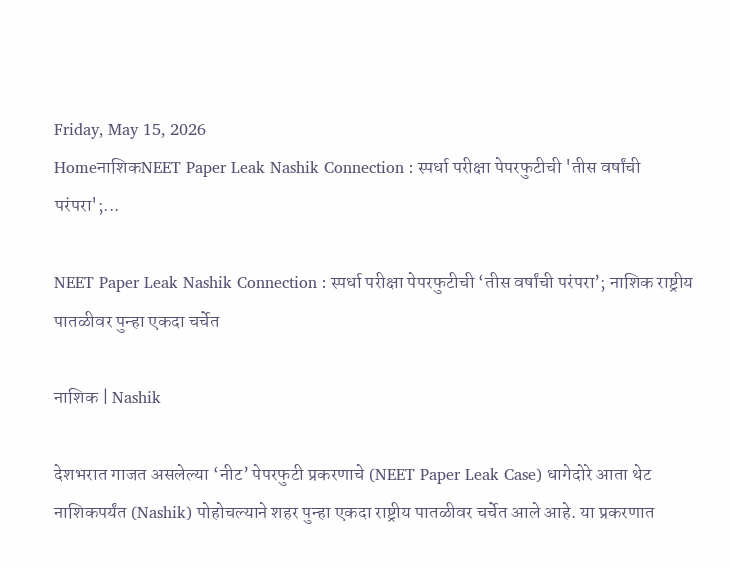Friday, May 15, 2026
HomeनाशिकNEET Paper Leak Nashik Connection : स्पर्धा परीक्षा पेपरफुटीची 'तीस वर्षांची परंपरा';...

NEET Paper Leak Nashik Connection : स्पर्धा परीक्षा पेपरफुटीची ‘तीस वर्षांची परंपरा’; नाशिक राष्ट्रीय पातळीवर पुन्हा एकदा चर्चेत

नाशिक | Nashik

देशभरात गाजत असलेल्या ‘नीट’ पेपरफुटी प्रकरणाचे (NEET Paper Leak Case) धागेदोरे आता थेट नाशिकपर्यंत (Nashik) पोहोचल्याने शहर पुन्हा एकदा राष्ट्रीय पातळीवर चर्चेत आले आहे. या प्रकरणात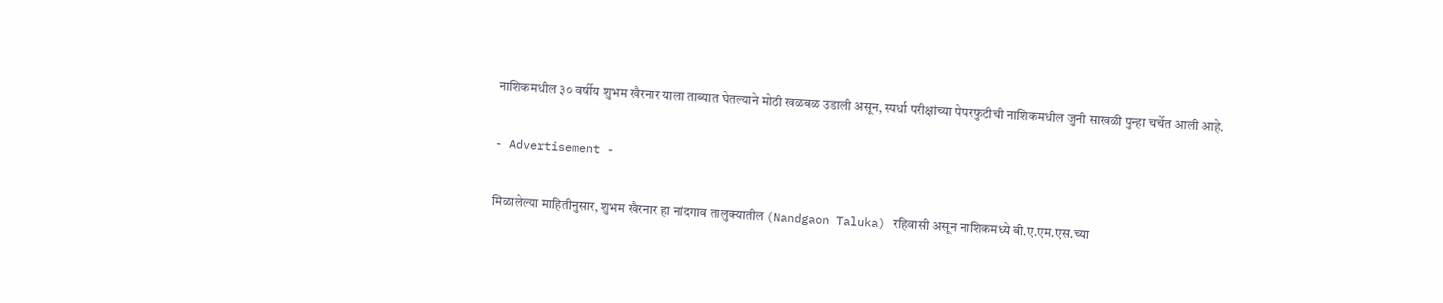नाशिकमधील ३० वर्षीय शुभम खैरनार याला ताब्यात घेतल्याने मोठी खळबळ उडाली असून, स्पर्धा परीक्षांच्या पेपरफुटीची नाशिकमधील जुनी साखळी पुन्हा चर्चेत आली आहे.

- Advertisement -

मिळालेल्या माहितीनुसार, शुभम खैरनार हा नांदगाव तालुक्यातील (Nandgaon Taluka) रहिवासी असून नाशिकमध्ये बी.ए.एम.एस.च्या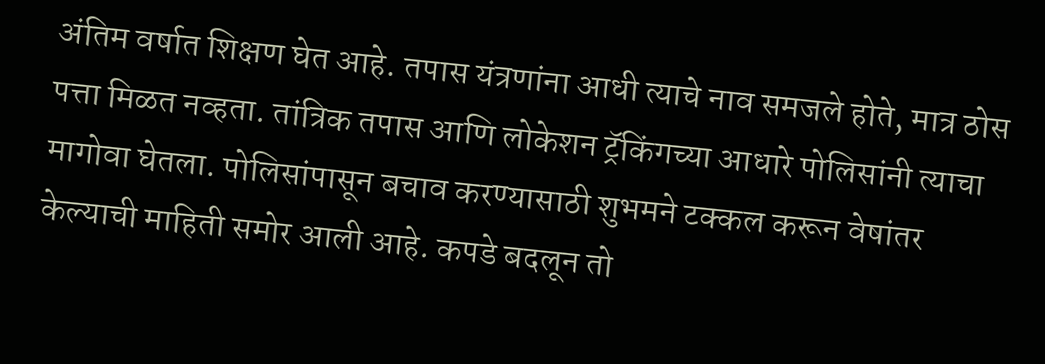अंतिम वर्षात शिक्षण घेत आहे. तपास यंत्रणांना आधी त्याचे नाव समजले होते, मात्र ठोस पत्ता मिळत नव्हता. तांत्रिक तपास आणि लोकेशन ट्रॅकिंगच्या आधारे पोलिसांनी त्याचा मागोवा घेतला. पोलिसांपासून बचाव करण्यासाठी शुभमने टक्कल करून वेषांतर केल्याची माहिती समोर आली आहे. कपडे बदलून तो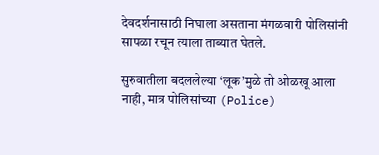देवदर्शनासाठी निघाला असताना मंगळवारी पोलिसांनी सापळा रचून त्याला ताब्यात घेतले.

सुरुवातीला बदललेल्या ‘लूक’मुळे तो ओळखू आला नाही, मात्र पोलिसांच्या (Police)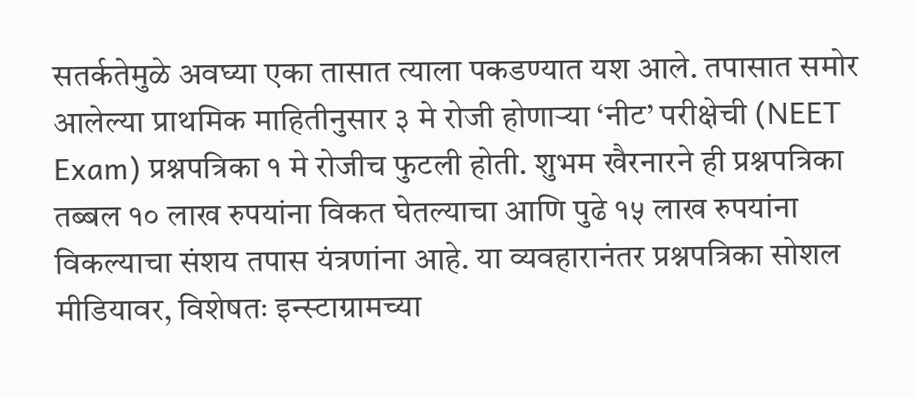सतर्कतेमुळे अवघ्या एका तासात त्याला पकडण्यात यश आले. तपासात समोर आलेल्या प्राथमिक माहितीनुसार ३ मे रोजी होणाऱ्या ‘नीट’ परीक्षेची (NEET Exam) प्रश्नपत्रिका १ मे रोजीच फुटली होती. शुभम खैरनारने ही प्रश्नपत्रिका तब्बल १० लाख रुपयांना विकत घेतल्याचा आणि पुढे १५ लाख रुपयांना विकल्याचा संशय तपास यंत्रणांना आहे. या व्यवहारानंतर प्रश्नपत्रिका सोशल मीडियावर, विशेषतः इन्स्टाग्रामच्या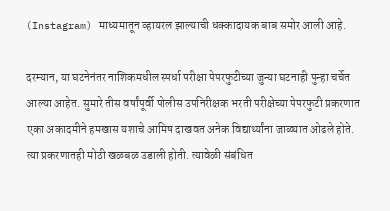(Instagram) माध्यमातून व्हायरल झाल्याची धक्कादायक बाब समोर आली आहे.

दरम्यान, या घटनेनंतर नाशिकमधील स्पर्धा परीक्षा पेपरफुटीच्या जुन्या घटनाही पुन्हा चर्चेत आल्या आहेत. सुमारे तीस वर्षांपूर्वी पोलीस उपनिरीक्षक भरती परीक्षेच्या पेपरफुटी प्रकरणात एका अकादमीने हमखास यशाचे आमिष दाखवत अनेक विद्यार्थ्यांना जाळ्यात ओढले होते. त्या प्रकरणातही मोठी खळबळ उडाली होती. त्यावेळी संबंधित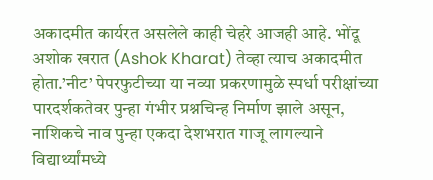अकादमीत कार्यरत असलेले काही चेहरे आजही आहे. भोंदू अशोक खरात (Ashok Kharat) तेव्हा त्याच अकादमीत होता.’नीट’ पेपरफुटीच्या या नव्या प्रकरणामुळे स्पर्धा परीक्षांच्या पारदर्शकतेवर पुन्हा गंभीर प्रश्नचिन्ह निर्माण झाले असून, नाशिकचे नाव पुन्हा एकदा देशभरात गाजू लागल्याने विद्यार्थ्यांमध्ये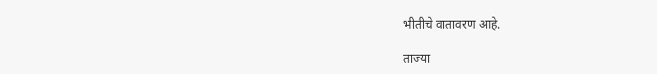भीतीचे वातावरण आहे.

ताज्या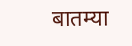बातम्या